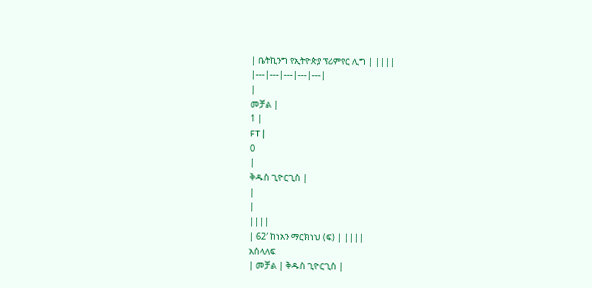| ቤትኪንግ የኢትዮጵያ ፕሪምየር ሊግ | ||||
|---|---|---|---|---|
|
መቻል |
1 |
FT |
0
|
ቅዱስ ጊዮርጊስ |
|
|
||||
| 62′ ከነአን ማርክነህ (ፍ) | ||||
አሰላለፍ
| መቻል | ቅዱስ ጊዮርጊስ |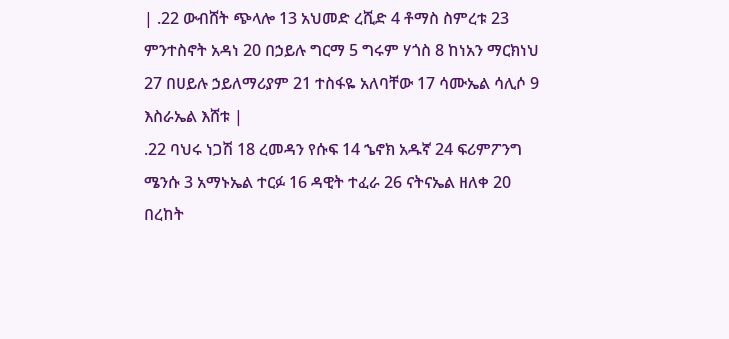| .22 ውብሸት ጭላሎ 13 አህመድ ረሺድ 4 ቶማስ ስምረቱ 23 ምንተስኖት አዳነ 20 በኃይሉ ግርማ 5 ግሩም ሃጎስ 8 ከነአን ማርክነህ 27 በሀይሉ ኃይለማሪያም 21 ተስፋዬ አለባቸው 17 ሳሙኤል ሳሊሶ 9 እስራኤል እሸቱ |
.22 ባህሩ ነጋሽ 18 ረመዳን የሱፍ 14 ኄኖክ አዱኛ 24 ፍሪምፖንግ ሜንሱ 3 አማኑኤል ተርፉ 16 ዳዊት ተፈራ 26 ናትናኤል ዘለቀ 20 በረከት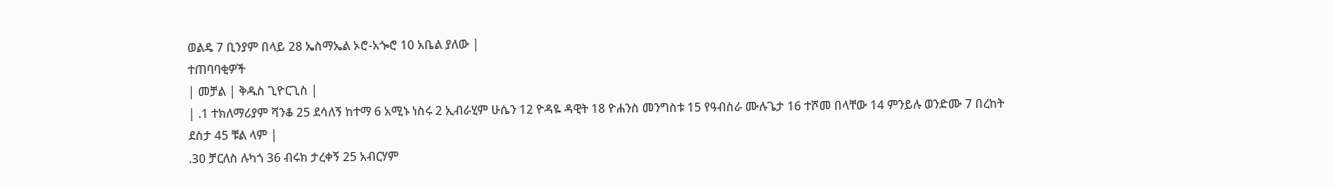ወልዴ 7 ቢንያም በላይ 28 ኤስማኤል ኦሮ-አጐሮ 10 አቤል ያለው |
ተጠባባቂዎች
| መቻል | ቅዱስ ጊዮርጊስ |
| .1 ተክለማሪያም ሻንቆ 25 ደሳለኝ ከተማ 6 አሚኑ ነስሩ 2 ኢብራሂም ሁሴን 12 ዮዳዬ ዳዊት 18 ዮሐንስ መንግስቱ 15 የዓብስራ ሙሉጌታ 16 ተሾመ በላቸው 14 ምንይሉ ወንድሙ 7 በረከት ደስታ 45 ቹል ላም |
.30 ቻርለስ ሉካጎ 36 ብሩክ ታረቀኝ 25 አብርሃም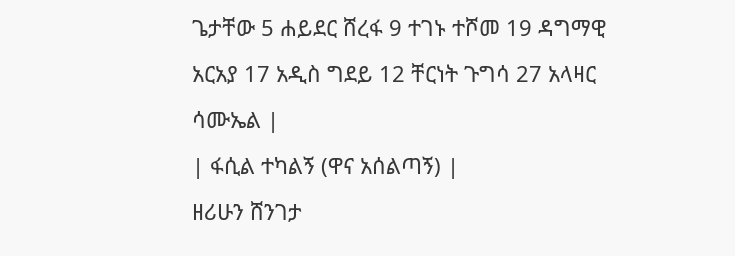ጌታቸው 5 ሐይደር ሸረፋ 9 ተገኑ ተሾመ 19 ዳግማዊ አርአያ 17 አዲስ ግደይ 12 ቸርነት ጉግሳ 27 አላዛር ሳሙኤል |
| ፋሲል ተካልኝ (ዋና አሰልጣኝ) |
ዘሪሁን ሸንገታ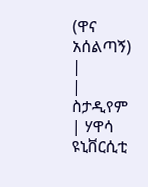(ዋና አሰልጣኝ) |
| ስታዲየም | ሃዋሳ ዩኒቨርሲቲ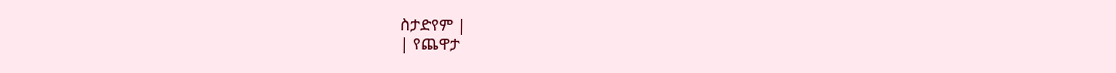ስታድየም |
| የጨዋታ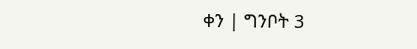ቀን | ግንቦት 3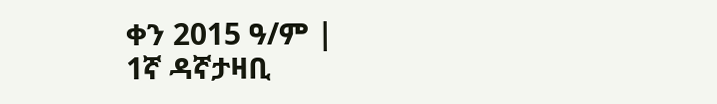ቀን 2015 ዓ/ም |
1ኛ ዳኛታዛቢ